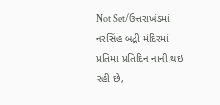Not Set/ઉત્તરાખંડમાં નરસિંહ બદ્રી મંદિરમાં પ્રતિમા પ્રતિદિન નાની થઇ રહી છે,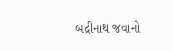બદ્રીનાથ જવાનો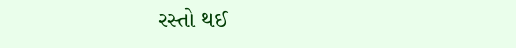રસ્તો થઈ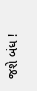જશે બંધ !